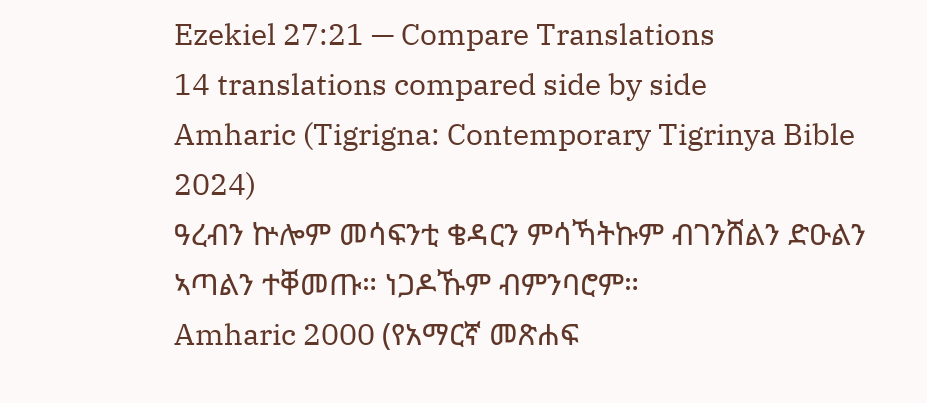Ezekiel 27:21 — Compare Translations
14 translations compared side by side
Amharic (Tigrigna: Contemporary Tigrinya Bible 2024)
ዓረብን ኵሎም መሳፍንቲ ቄዳርን ምሳኻትኩም ብገንሸልን ድዑልን ኣጣልን ተቐመጡ። ነጋዶኹም ብምንባሮም።
Amharic 2000 (የአማርኛ መጽሐፍ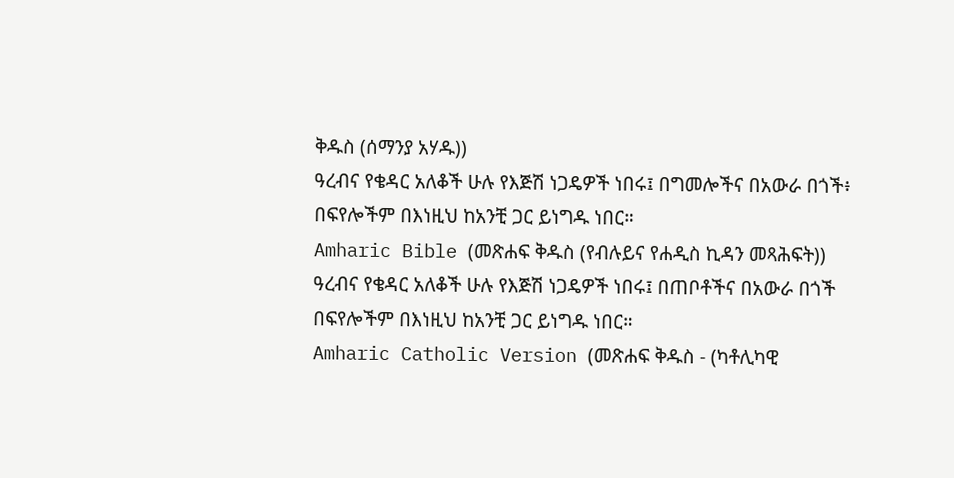ቅዱስ (ሰማንያ አሃዱ))
ዓረብና የቄዳር አለቆች ሁሉ የእጅሽ ነጋዴዎች ነበሩ፤ በግመሎችና በአውራ በጎች፥ በፍየሎችም በእነዚህ ከአንቺ ጋር ይነግዱ ነበር።
Amharic Bible (መጽሐፍ ቅዱስ (የብሉይና የሐዲስ ኪዳን መጻሕፍት))
ዓረብና የቄዳር አለቆች ሁሉ የእጅሽ ነጋዴዎች ነበሩ፤ በጠቦቶችና በአውራ በጎች በፍየሎችም በእነዚህ ከአንቺ ጋር ይነግዱ ነበር።
Amharic Catholic Version (መጽሐፍ ቅዱስ - (ካቶሊካዊ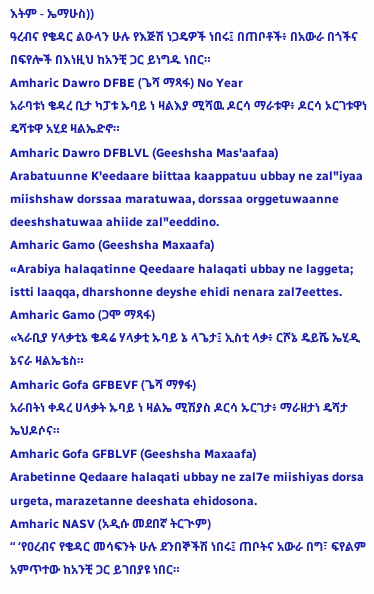እትም - ኤማሁስ))
ዓረብና የቄዳር ልዑላን ሁሉ የእጅሽ ነጋዴዎች ነበሩ፤ በጠቦቶች፥ በአውራ በጎችና በፍየሎች በእነዚህ ከአንቺ ጋር ይነግዱ ነበር።
Amharic Dawro DFBE (ጌሻ ማጻፋ) No Year
አራባቱነ ቄዳረ ቢታ ካፓቱ ኡባይ ነ ዛልእያ ሚሻዉ ዶርሳ ማራቱዋ፥ ዶርሳ ኦርገቱዋነ ዴሻቱዋ አሂደ ዛልኤድኖ።
Amharic Dawro DFBLVL (Geeshsha Mas'aafaa)
Arabatuunne K'eedaare biittaa kaappatuu ubbay ne zal"iyaa miishshaw dorssaa maratuwaa, dorssaa orggetuwaanne deeshshatuwaa ahiide zal"eeddino.
Amharic Gamo (Geeshsha Maxaafa)
«Arabiya halaqatinne Qeedaare halaqati ubbay ne laggeta; istti laaqqa, dharshonne deyshe ehidi nenara zal7eettes.
Amharic Gamo (ጋሞ ማጻፋ)
«ኣራቢያ ሃላቃቲኔ ቄዳሬ ሃላቃቲ ኡባይ ኔ ላጌታ፤ ኢስቲ ላቃ፥ ርሾኔ ዴይሼ ኤሂዲ ኔናራ ዛልኤቴስ።
Amharic Gofa GFBEVF (ጌሻ ማፃፋ)
አራበትነ ቀዳረ ሀላቃት ኡባይ ነ ዛልኤ ሚሽያስ ዶርሳ ኡርገታ፥ ማራዘታነ ዴሻታ ኤህዶሶና።
Amharic Gofa GFBLVF (Geeshsha Maxaafa)
Arabetinne Qedaare halaqati ubbay ne zal7e miishiyas dorsa urgeta, marazetanne deeshata ehidosona.
Amharic NASV (አዲሱ መደበኛ ትርጒም)
“ ‘የዐረብና የቄዳር መሳፍንት ሁሉ ደንበኞችሽ ነበሩ፤ ጠቦትና አውራ በግ፣ ፍየልም አምጥተው ከአንቺ ጋር ይገበያዩ ነበር።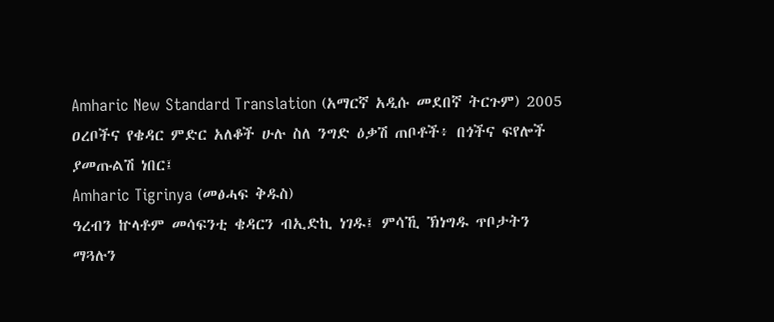Amharic New Standard Translation (አማርኛ አዲሱ መደበኛ ትርጉም) 2005
ዐረቦችና የቄዳር ምድር አለቆች ሁሉ ስለ ንግድ ዕቃሽ ጠቦቶች፥ በጎችና ፍየሎች ያመጡልሽ ነበር፤
Amharic Tigrinya (መፅሓፍ ቅዱስ)
ዓረብን ኵላቶም መሳፍንቲ ቄዳርን ብኢድኪ ነገዱ፤ ምሳኺ ኽነግዱ ጥቦታትን ማጓሉን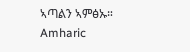ኣጣልን ኣምፅኡ።
Amharic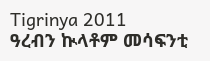Tigrinya 2011
ዓረብን ኲላቶም መሳፍንቲ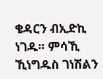ቄዳርን ብኢድኪ ነገዱ። ምሳኺ ኺነግዱስ ገነሽልን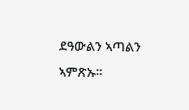ደዓውልን ኣጣልን ኣምጽኡ።